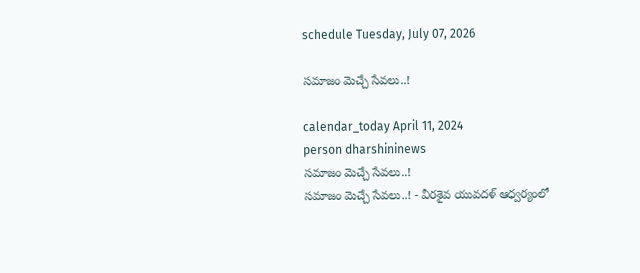schedule Tuesday, July 07, 2026

సమాజం మెచ్చే సేవలు..!

calendar_today April 11, 2024
person dharshininews
సమాజం మెచ్చే సేవలు..!
సమాజం మెచ్చే సేవలు..! - వీరశైవ యువదళ్ ఆధ్వర్యంలో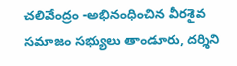చలివేంద్రం -అభినంధించిన వీరశైవ సమాజం సభ్యులు తాండూరు, దర్శిని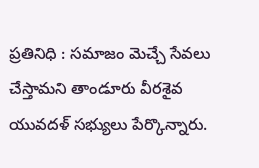ప్రతినిధి : సమాజం మెచ్చే సేవలు చేస్తామని తాండూరు వీరశైవ యువదళ్ సభ్యులు పేర్కొన్నారు.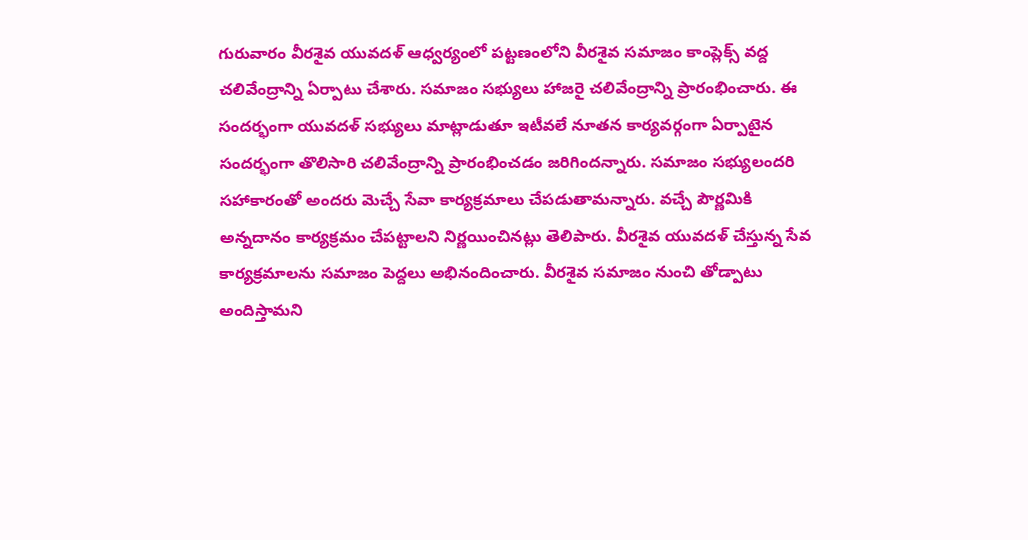గురువారం వీరశైవ యువదళ్ ఆధ్వర్యంలో పట్టణంలోని వీరశైవ సమాజం కాంప్లెక్స్ వద్ద చలివేంద్రాన్ని ఏర్పాటు చేశారు. సమాజం సభ్యులు హాజరై చలివేంద్రాన్ని ప్రారంభించారు. ఈ సందర్భంగా యువదళ్ సభ్యులు మాట్లాడుతూ ఇటీవలే నూతన కార్యవర్గంగా ఏర్పాటైన సందర్భంగా తొలిసారి చలివేంద్రాన్ని ప్రారంభించడం జరిగిందన్నారు. సమాజం సభ్యులందరి సహాకారంతో అందరు మెచ్చే సేవా కార్యక్రమాలు చేపడుతామన్నారు. వచ్చే పౌర్ణమికి అన్నదానం కార్యక్రమం చేపట్టాలని నిర్ణయించినట్లు తెలిపారు. వీరశైవ యువదళ్ చేస్తున్న సేవ కార్యక్రమాలను సమాజం పెద్దలు అభినందించారు. వీరశైవ సమాజం నుంచి తోడ్పాటు అందిస్తామని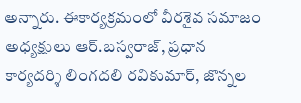అన్నారు. ఈకార్యక్రమంలో వీరశైవ సమాజం అధ్యక్షులు ఆర్.బస్వరాజ్, ప్రధాన కార్యదర్శి లింగదలి రవికుమార్, జొన్నల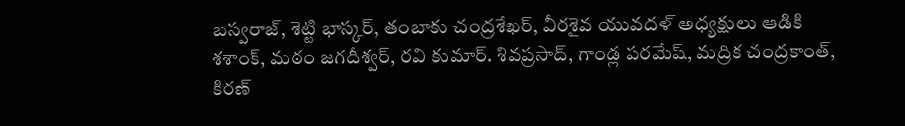బస్వరాజ్, శెట్టి భాస్కర్, తంబాకు చంద్రశేఖర్, వీరశైవ యువదళ్ అధ్యక్షులు ఆడికి శశాంక్, మఠం జగదీశ్వర్, రవి కుమార్. శివప్రసాద్, గాండ్ల పరమేష్, మద్రిక చంద్రకాంత్, కిరణ్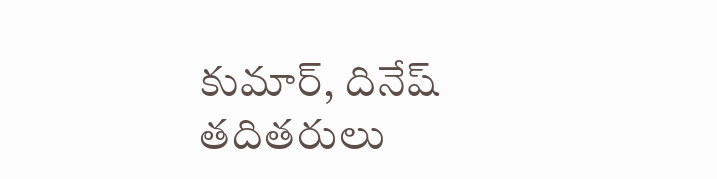కుమార్, దినేష్ తదితరులు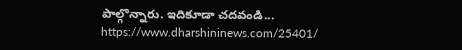పాల్గొన్నారు. ఇదికూడా చదవండి... https://www.dharshininews.com/25401/